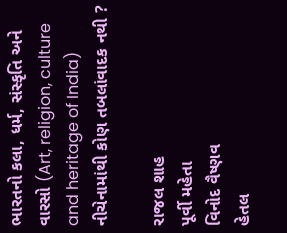ભારતનો કલા, ધર્મ, સંસ્કૃતિ અને વારસો (Art, religion, culture and heritage of India)
નીચેનામાંથી કોણ તબલાંવાદક નથી ?

રાજલ શાહ
પૂર્વી મહેતા
વિનોદ વૈષ્ણવ
હેતલ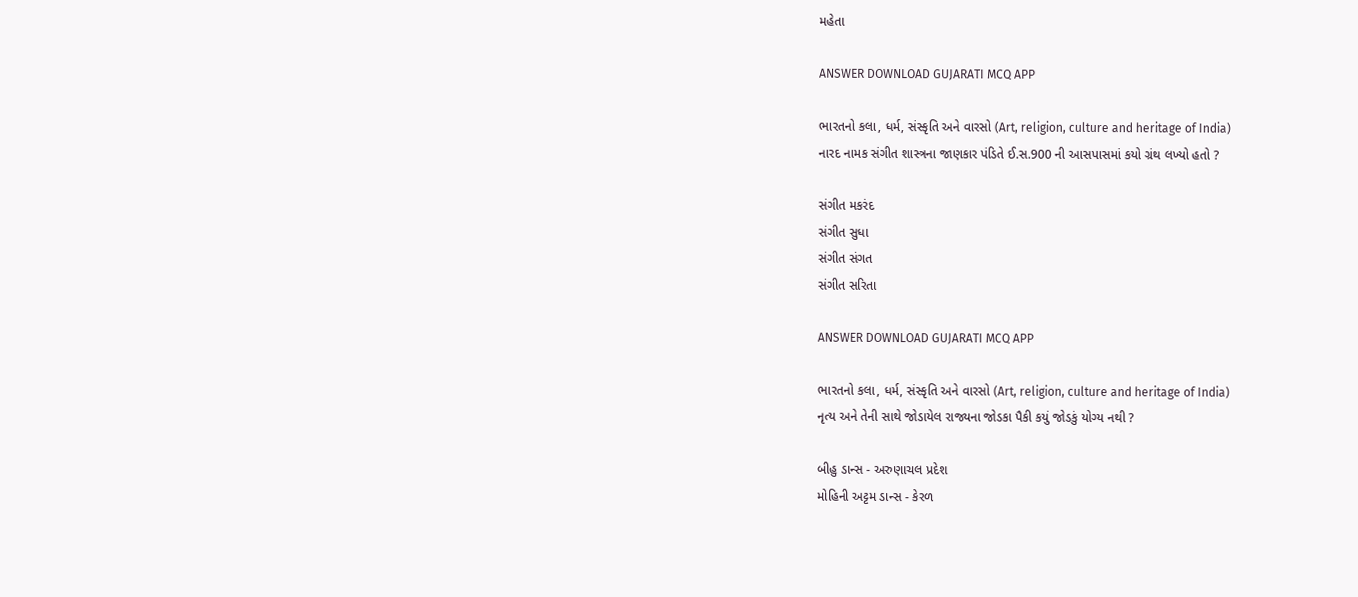મહેતા

ANSWER DOWNLOAD GUJARATI MCQ APP

ભારતનો કલા, ધર્મ, સંસ્કૃતિ અને વારસો (Art, religion, culture and heritage of India)
નારદ નામક સંગીત શાસ્ત્રના જાણકાર પંડિતે ઈ.સ.900 ની આસપાસમાં કયો ગ્રંથ લખ્યો હતો ?

સંગીત મકરંદ
સંગીત સુધા
સંગીત સંગત
સંગીત સરિતા

ANSWER DOWNLOAD GUJARATI MCQ APP

ભારતનો કલા, ધર્મ, સંસ્કૃતિ અને વારસો (Art, religion, culture and heritage of India)
નૃત્ય અને તેની સાથે જોડાયેલ રાજ્યના જોડકા પૈકી કયું જોડકું યોગ્ય નથી ?

બીહુ ડાન્સ - અરુણાચલ પ્રદેશ
મોહિની અટ્ટમ ડાન્સ - કેરળ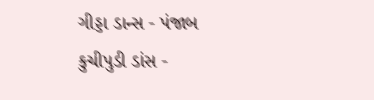ગીડ્ડા ડાન્સ - પંજાબ
કુચીપુડી ડાંસ -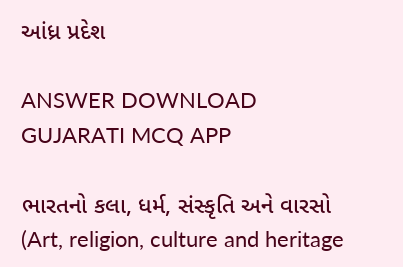આંધ્ર પ્રદેશ

ANSWER DOWNLOAD GUJARATI MCQ APP

ભારતનો કલા, ધર્મ, સંસ્કૃતિ અને વારસો (Art, religion, culture and heritage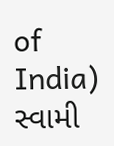of India)
સ્વામી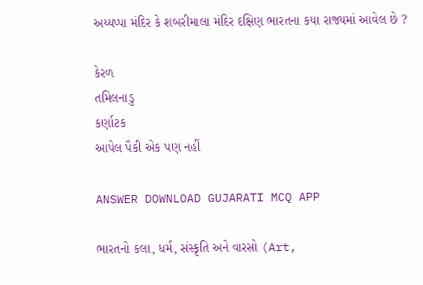અય્યપ્પા મંદિર કે શબરીમાલા મંદિર દક્ષિણ ભારતના કયા રાજ્યમાં આવેલ છે ?

કેરળ
તમિલનાડુ
કર્ણાટક
આપેલ પૈકી એક પણ નહીં

ANSWER DOWNLOAD GUJARATI MCQ APP

ભારતનો કલા, ધર્મ, સંસ્કૃતિ અને વારસો (Art,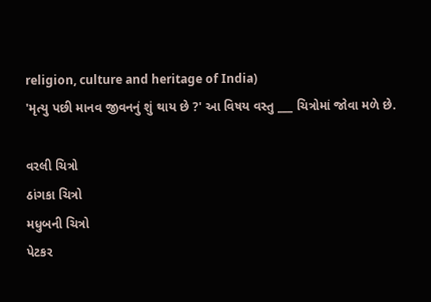religion, culture and heritage of India)
'મૃત્યુ પછી માનવ જીવનનું શું થાય છે ?' આ વિષય વસ્તુ ___ ચિત્રોમાં જોવા મળે છે.

વરલી ચિત્રો
ઠાંગકા ચિત્રો
મધુબની ચિત્રો
પેટકર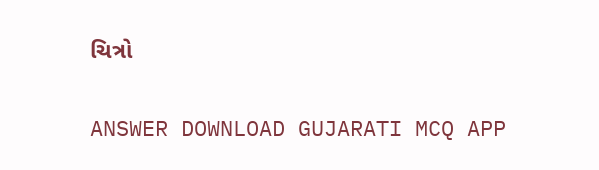ચિત્રો

ANSWER DOWNLOAD GUJARATI MCQ APP